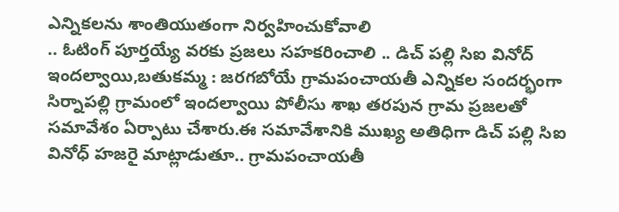ఎన్నికలను శాంతియుతంగా నిర్వహించుకోవాలి
.. ఓటింగ్ పూర్తయ్యే వరకు ప్రజలు సహకరించాలి .. డిచ్ పల్లి సిఐ వినోద్ ఇందల్వాయి,బతుకమ్మ : జరగబోయే గ్రామపంచాయతీ ఎన్నికల సందర్భంగా సిర్నాపల్లి గ్రామంలో ఇందల్వాయి పోలీసు శాఖ తరపున గ్రామ ప్రజలతో సమావేశం ఏర్పాటు చేశారు.ఈ సమావేశానికి ముఖ్య అతిధిగా డిచ్ పల్లి సిఐ వినోధ్ హజరై మాట్లాడుతూ.. గ్రామపంచాయతీ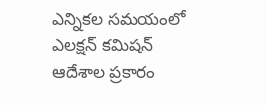ఎన్నికల సమయంలో ఎలక్షన్ కమిషన్ ఆదేశాల ప్రకారం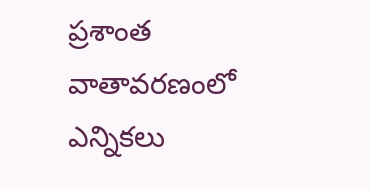ప్రశాంత వాతావరణంలో ఎన్నికలు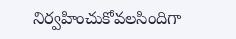నిర్వహించుకోవలసిందిగా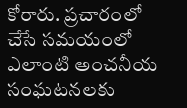కోరారు. ప్రచారంలో చేసే సమయంలో ఎలాంటి అంచనీయ సంఘటనలకు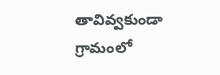తావివ్వకుండా గ్రామంలో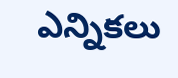ఎన్నికలు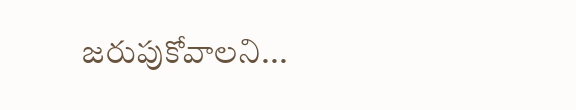జరుపుకోవాలని...